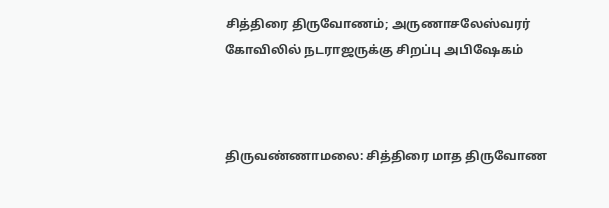சித்திரை திருவோணம்; அருணாசலேஸ்வரர் கோவிலில் நடராஜருக்கு சிறப்பு அபிஷேகம்



திருவண்ணாமலை: சித்திரை மாத திருவோண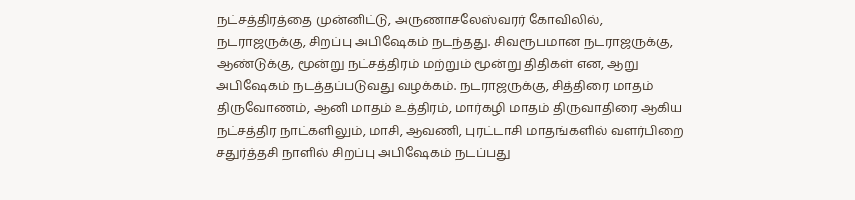நட்சத்திரத்தை முன்னிட்டு, அருணாசலேஸ்வரர் கோவிலில், நடராஜருக்கு, சிறப்பு அபிஷேகம் நடந்தது. சிவரூபமான நடராஜருக்கு, ஆண்டுக்கு, மூன்று நட்சத்திரம் மற்றும் மூன்று திதிகள் என, ஆறு அபிஷேகம் நடத்தப்படுவது வழக்கம். நடராஜருக்கு, சித்திரை மாதம் திருவோணம், ஆனி மாதம் உத்திரம், மார்கழி மாதம் திருவாதிரை ஆகிய நட்சத்திர நாட்களிலும், மாசி, ஆவணி, புரட்டாசி மாதங்களில் வளர்பிறை சதுர்த்தசி நாளில் சிறப்பு அபிஷேகம் நடப்பது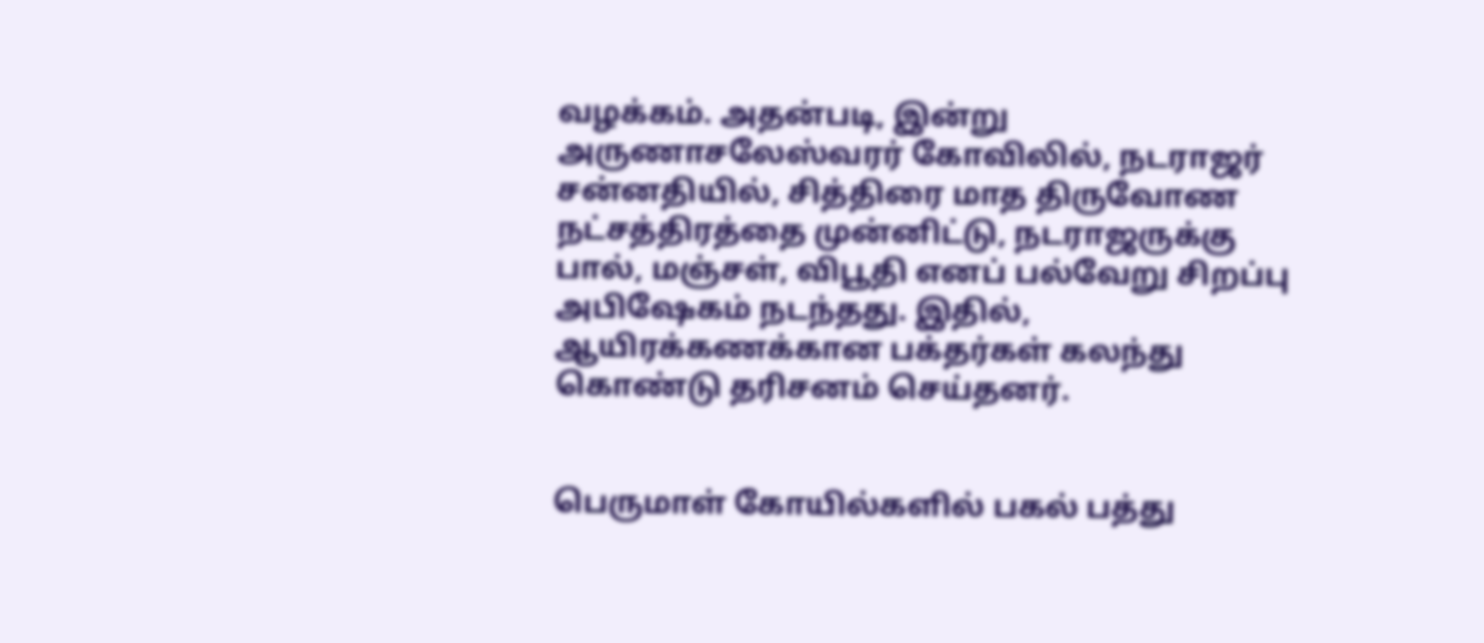வழக்கம். அதன்படி, இன்று அருணாசலேஸ்வரர் கோவிலில், நடராஜர் சன்னதியில், சித்திரை மாத திருவோண நட்சத்திரத்தை முன்னிட்டு, நடராஜருக்கு பால், மஞ்சள், விபூதி எனப் பல்வேறு சிறப்பு அபிஷேகம் நடந்தது. இதில், ஆயிரக்கணக்கான பக்தர்கள் கலந்து கொண்டு தரிசனம் செய்தனர்.


பெருமாள் கோயில்களில் பகல் பத்து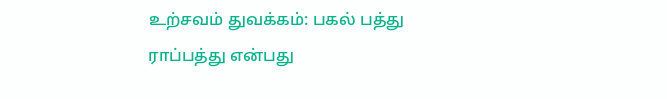உற்சவம் துவக்கம்: பகல் பத்து ராப்பத்து என்பது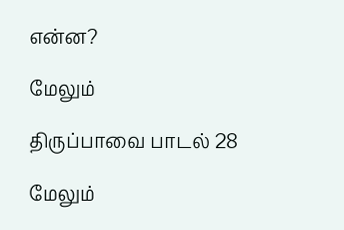என்ன?

மேலும்

திருப்பாவை பாடல் 28

மேலும்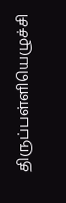திருப்பள்ளியெழுச்சி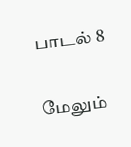பாடல் 8

மேலும்